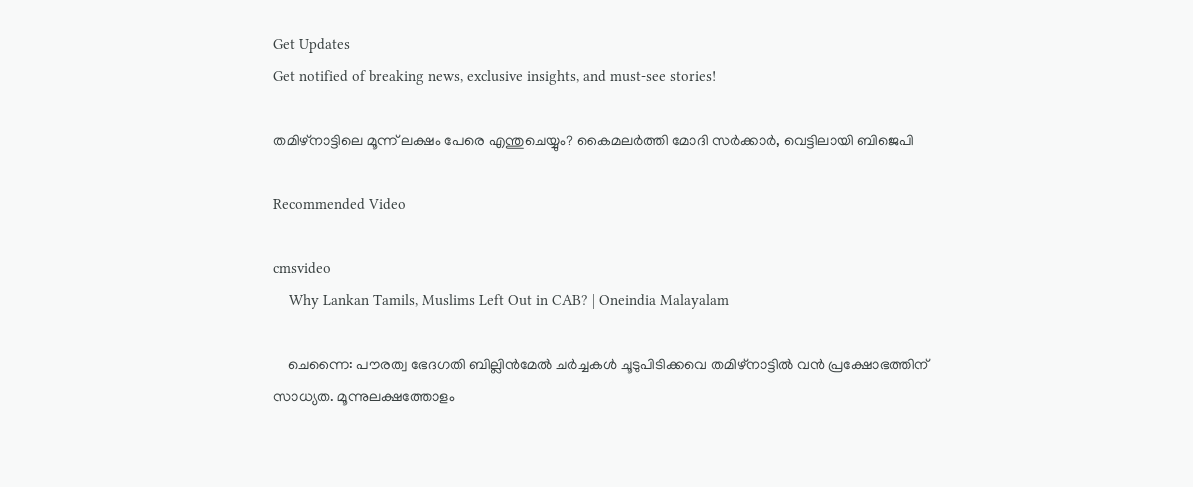Get Updates
Get notified of breaking news, exclusive insights, and must-see stories!

തമിഴ്‌നാട്ടിലെ മൂന്ന് ലക്ഷം പേരെ എന്തുചെയ്യും? കൈമലര്‍ത്തി മോദി സര്‍ക്കാര്‍, വെട്ടിലായി ബിജെപി

Recommended Video

cmsvideo
    Why Lankan Tamils, Muslims Left Out in CAB? | Oneindia Malayalam

    ചെന്നൈ: പൗരത്വ ഭേദഗതി ബില്ലിന്‍മേല്‍ ചര്‍ച്ചകള്‍ ചൂടുപിടിക്കവെ തമിഴ്‌നാട്ടില്‍ വന്‍ പ്രക്ഷോഭത്തിന് സാധ്യത. മൂന്നുലക്ഷത്തോളം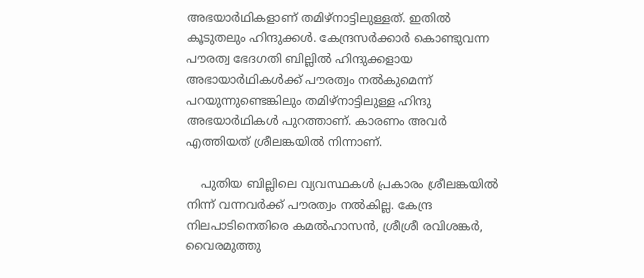അഭയാര്‍ഥികളാണ് തമിഴ്‌നാട്ടിലുള്ളത്. ഇതില്‍ കൂടുതലും ഹിന്ദുക്കള്‍. കേന്ദ്രസര്‍ക്കാര്‍ കൊണ്ടുവന്ന പൗരത്വ ഭേദഗതി ബില്ലില്‍ ഹിന്ദുക്കളായ അഭായാര്‍ഥികള്‍ക്ക് പൗരത്വം നല്‍കുമെന്ന് പറയുന്നുണ്ടെങ്കിലും തമിഴ്‌നാട്ടിലുള്ള ഹിന്ദു അഭയാര്‍ഥികള്‍ പുറത്താണ്. കാരണം അവര്‍ എത്തിയത് ശ്രീലങ്കയില്‍ നിന്നാണ്.

    പുതിയ ബില്ലിലെ വ്യവസ്ഥകള്‍ പ്രകാരം ശ്രീലങ്കയില്‍ നിന്ന് വന്നവര്‍ക്ക് പൗരത്വം നല്‍കില്ല. കേന്ദ്ര നിലപാടിനെതിരെ കമല്‍ഹാസന്‍, ശ്രീശ്രീ രവിശങ്കര്‍, വൈരമുത്തു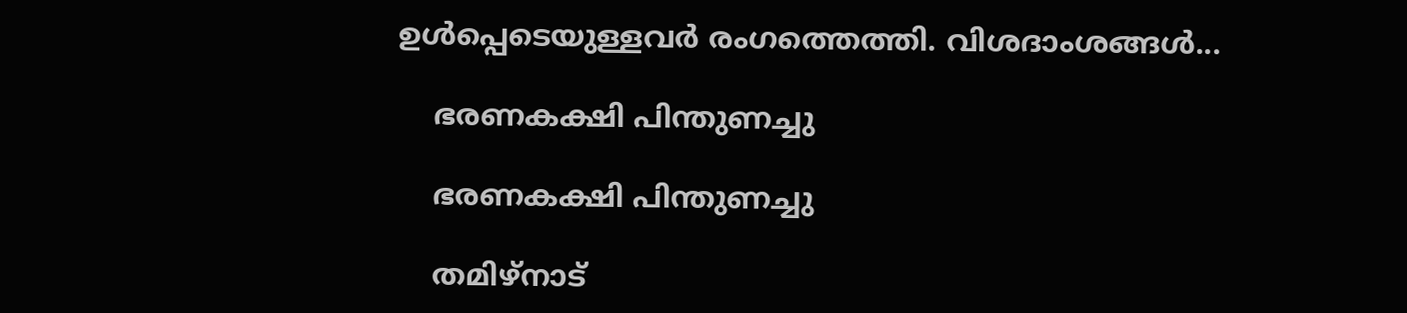ഉള്‍പ്പെടെയുള്ളവര്‍ രംഗത്തെത്തി. വിശദാംശങ്ങള്‍...

    ഭരണകക്ഷി പിന്തുണച്ചു

    ഭരണകക്ഷി പിന്തുണച്ചു

    തമിഴ്‌നാട്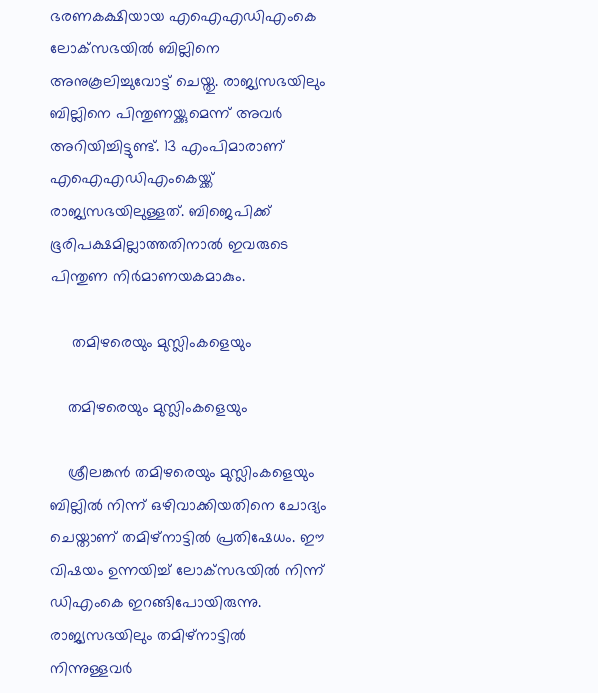ഭരണകക്ഷിയായ എഐഎഡിഎംകെ ലോക്‌സഭയില്‍ ബില്ലിനെ അനുകൂലിച്ചുവോട്ട് ചെയ്തു. രാജ്യസഭയിലും ബില്ലിനെ പിന്തുണയ്ക്കുമെന്ന് അവര്‍ അറിയിച്ചിട്ടുണ്ട്. 13 എംപിമാരാണ് എഐഎഡിഎംകെയ്ക്ക് രാജ്യസഭയിലുള്ളത്. ബിജെപിക്ക് ഭൂരിപക്ഷമില്ലാത്തതിനാല്‍ ഇവരുടെ പിന്തുണ നിര്‍മാണയകമാകും.

     തമിഴരെയും മുസ്ലിംകളെയും

    തമിഴരെയും മുസ്ലിംകളെയും

    ശ്രീലങ്കന്‍ തമിഴരെയും മുസ്ലിംകളെയും ബില്ലില്‍ നിന്ന് ഒഴിവാക്കിയതിനെ ചോദ്യം ചെയ്താണ് തമിഴ്‌നാട്ടില്‍ പ്രതിഷേധം. ഈ വിഷയം ഉന്നയിച്ച് ലോക്‌സഭയില്‍ നിന്ന് ഡിഎംകെ ഇറങ്ങിപോയിരുന്നു. രാജ്യസഭയിലും തമിഴ്‌നാട്ടില്‍ നിന്നുള്ളവര്‍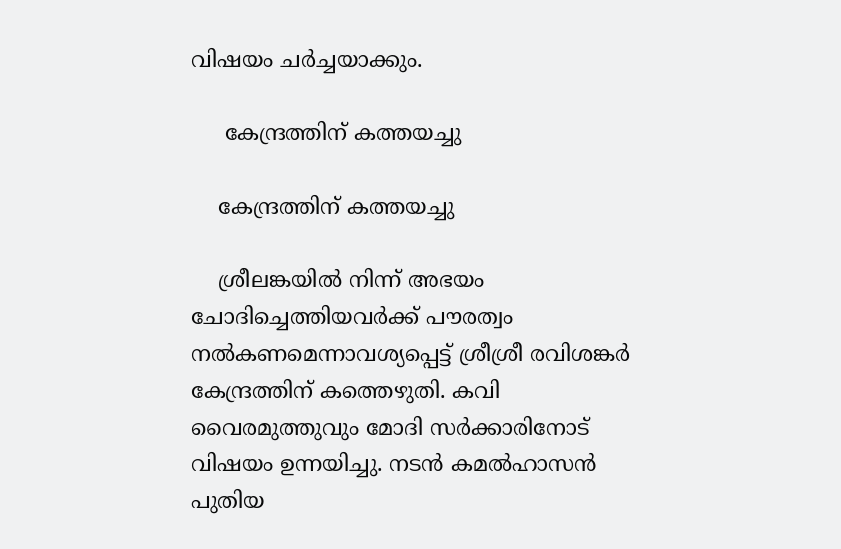വിഷയം ചര്‍ച്ചയാക്കും.

     കേന്ദ്രത്തിന് കത്തയച്ചു

    കേന്ദ്രത്തിന് കത്തയച്ചു

    ശ്രീലങ്കയില്‍ നിന്ന് അഭയം ചോദിച്ചെത്തിയവര്‍ക്ക് പൗരത്വം നല്‍കണമെന്നാവശ്യപ്പെട്ട് ശ്രീശ്രീ രവിശങ്കര്‍ കേന്ദ്രത്തിന് കത്തെഴുതി. കവി വൈരമുത്തുവും മോദി സര്‍ക്കാരിനോട് വിഷയം ഉന്നയിച്ചു. നടന്‍ കമല്‍ഹാസന്‍ പുതിയ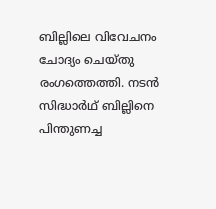ബില്ലിലെ വിവേചനം ചോദ്യം ചെയ്തു രംഗത്തെത്തി. നടന്‍ സിദ്ധാര്‍ഥ് ബില്ലിനെ പിന്തുണച്ച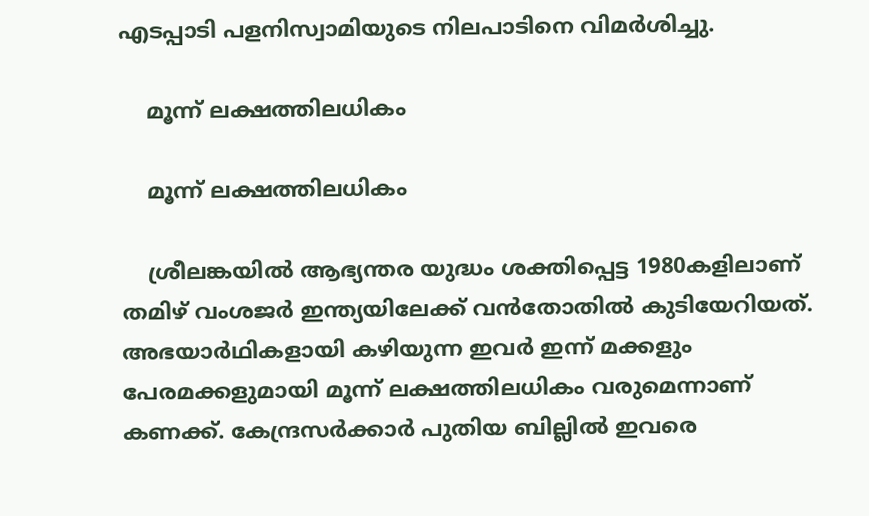എടപ്പാടി പളനിസ്വാമിയുടെ നിലപാടിനെ വിമര്‍ശിച്ചു.

    മൂന്ന് ലക്ഷത്തിലധികം

    മൂന്ന് ലക്ഷത്തിലധികം

    ശ്രീലങ്കയില്‍ ആഭ്യന്തര യുദ്ധം ശക്തിപ്പെട്ട 1980കളിലാണ് തമിഴ് വംശജര്‍ ഇന്ത്യയിലേക്ക് വന്‍തോതില്‍ കുടിയേറിയത്. അഭയാര്‍ഥികളായി കഴിയുന്ന ഇവര്‍ ഇന്ന് മക്കളും പേരമക്കളുമായി മൂന്ന് ലക്ഷത്തിലധികം വരുമെന്നാണ് കണക്ക്. കേന്ദ്രസര്‍ക്കാര്‍ പുതിയ ബില്ലില്‍ ഇവരെ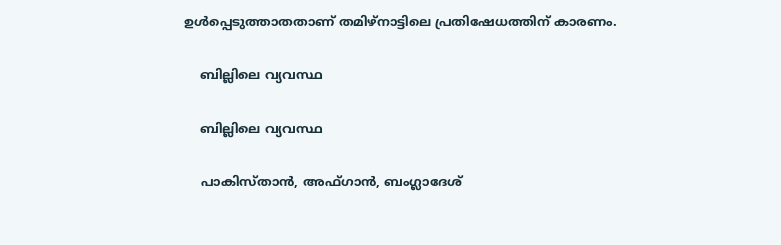ഉള്‍പ്പെടുത്താതതാണ് തമിഴ്‌നാട്ടിലെ പ്രതിഷേധത്തിന് കാരണം.

    ബില്ലിലെ വ്യവസ്ഥ

    ബില്ലിലെ വ്യവസ്ഥ

    പാകിസ്താന്‍, അഫ്ഗാന്‍, ബംഗ്ലാദേശ്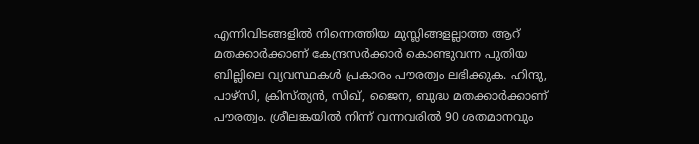എന്നിവിടങ്ങളില്‍ നിന്നെത്തിയ മുസ്ലിങ്ങളല്ലാത്ത ആറ് മതക്കാര്‍ക്കാണ് കേന്ദ്രസര്‍ക്കാര്‍ കൊണ്ടുവന്ന പുതിയ ബില്ലിലെ വ്യവസ്ഥകള്‍ പ്രകാരം പൗരത്വം ലഭിക്കുക. ഹിന്ദു, പാഴ്‌സി, ക്രിസ്ത്യന്‍, സിഖ്, ജൈന, ബുദ്ധ മതക്കാര്‍ക്കാണ് പൗരത്വം. ശ്രീലങ്കയില്‍ നിന്ന് വന്നവരില്‍ 90 ശതമാനവും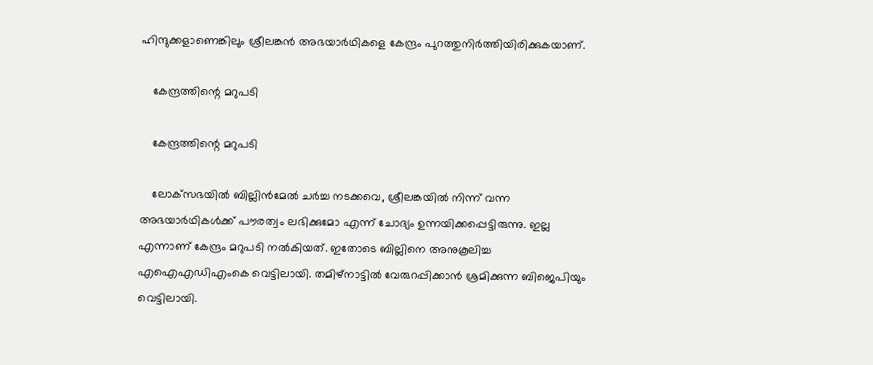ഹിന്ദുക്കളാണെങ്കിലും ശ്രീലങ്കന്‍ അഭയാര്‍ഥികളെ കേന്ദ്രം പുറത്തുനിര്‍ത്തിയിരിക്കുകയാണ്.

    കേന്ദ്രത്തിന്റെ മറുപടി

    കേന്ദ്രത്തിന്റെ മറുപടി

    ലോക്‌സഭയില്‍ ബില്ലിന്‍മേല്‍ ചര്‍ച്ച നടക്കവെ, ശ്രീലങ്കയില്‍ നിന്ന് വന്ന അഭയാര്‍ഥികള്‍ക്ക് പൗരത്വം ലഭിക്കുമോ എന്ന് ചോദ്യം ഉന്നയിക്കപ്പെട്ടിരുന്നു. ഇല്ല എന്നാണ് കേന്ദ്രം മറുപടി നല്‍കിയത്. ഇതോടെ ബില്ലിനെ അനുകൂലിച്ച എഐഎഡിഎംകെ വെട്ടിലായി. തമിഴ്‌നാട്ടില്‍ വേരുറപ്പിക്കാന്‍ ശ്രമിക്കുന്ന ബിജെപിയും വെട്ടിലായി.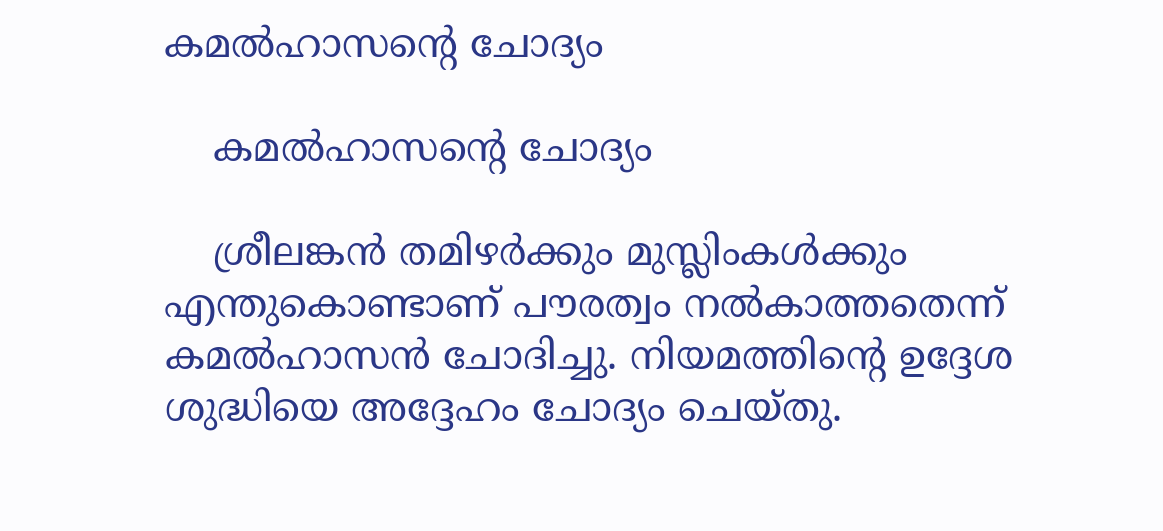കമല്‍ഹാസന്റെ ചോദ്യം

    കമല്‍ഹാസന്റെ ചോദ്യം

    ശ്രീലങ്കന്‍ തമിഴര്‍ക്കും മുസ്ലിംകള്‍ക്കും എന്തുകൊണ്ടാണ് പൗരത്വം നല്‍കാത്തതെന്ന് കമല്‍ഹാസന്‍ ചോദിച്ചു. നിയമത്തിന്റെ ഉദ്ദേശ ശുദ്ധിയെ അദ്ദേഹം ചോദ്യം ചെയ്തു.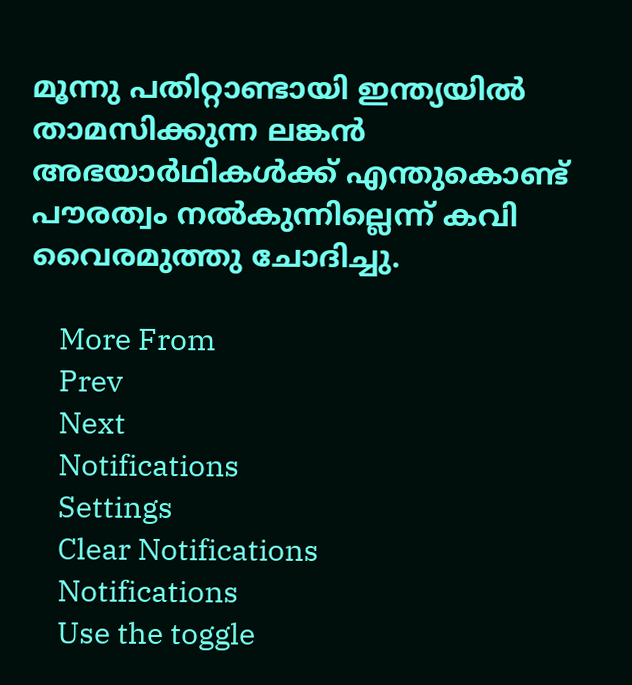മൂന്നു പതിറ്റാണ്ടായി ഇന്ത്യയില്‍ താമസിക്കുന്ന ലങ്കന്‍ അഭയാര്‍ഥികള്‍ക്ക് എന്തുകൊണ്ട് പൗരത്വം നല്‍കുന്നില്ലെന്ന് കവി വൈരമുത്തു ചോദിച്ചു.

    More From
    Prev
    Next
    Notifications
    Settings
    Clear Notifications
    Notifications
    Use the toggle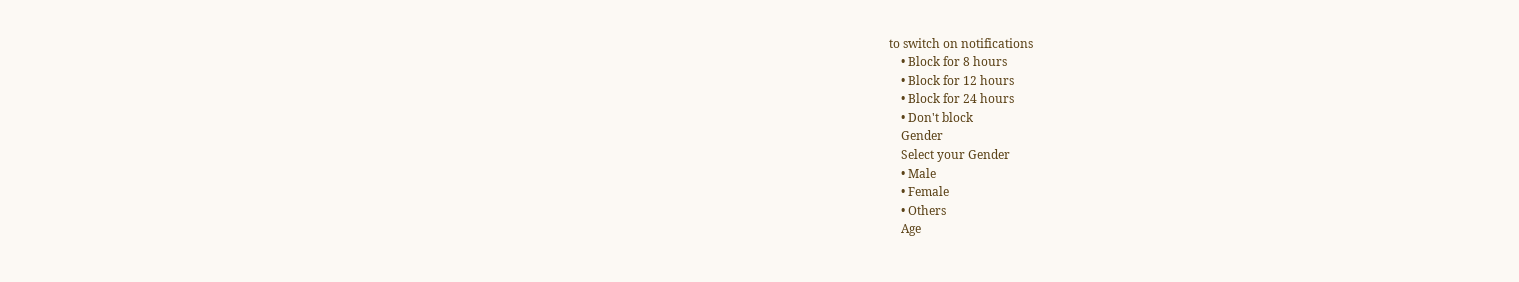to switch on notifications
    • Block for 8 hours
    • Block for 12 hours
    • Block for 24 hours
    • Don't block
    Gender
    Select your Gender
    • Male
    • Female
    • Others
    Age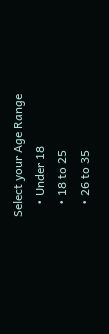Select your Age Range
    • Under 18
    • 18 to 25
    • 26 to 35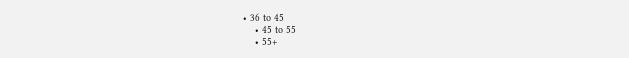• 36 to 45
    • 45 to 55
    • 55+